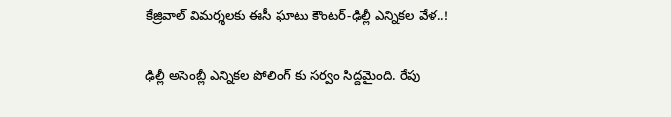కేజ్రివాల్ విమర్శలకు ఈసీ ఘాటు కౌంటర్-ఢిల్లీ ఎన్నికల వేళ..!

ఢిల్లీ అసెంబ్లీ ఎన్నికల పోలింగ్ కు సర్వం సిద్దమైంది. రేపు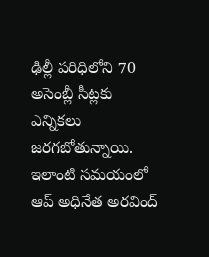ఢిల్లీ పరిధిలోని 70 అసెంబ్లీ సీట్లకు ఎన్నికలు జరగబోతున్నాయి. ఇలాంటి సమయంలో ఆప్ అధినేత అరవింద్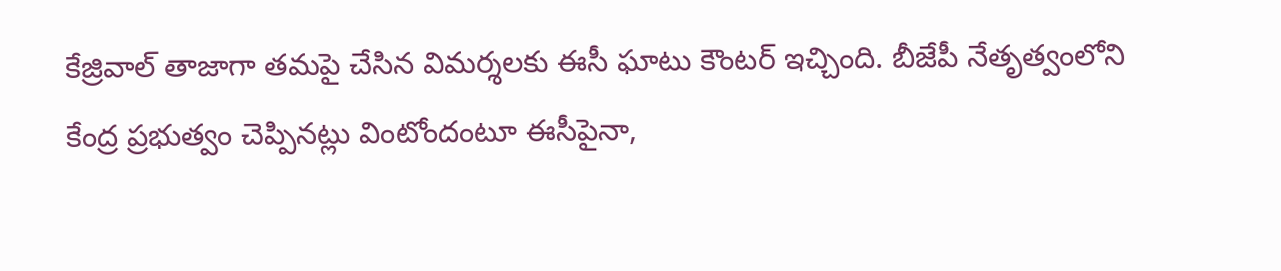కేజ్రివాల్ తాజాగా తమపై చేసిన విమర్శలకు ఈసీ ఘాటు కౌంటర్ ఇచ్చింది. బీజేపీ నేతృత్వంలోని కేంద్ర ప్రభుత్వం చెప్పినట్లు వింటోందంటూ ఈసీపైనా,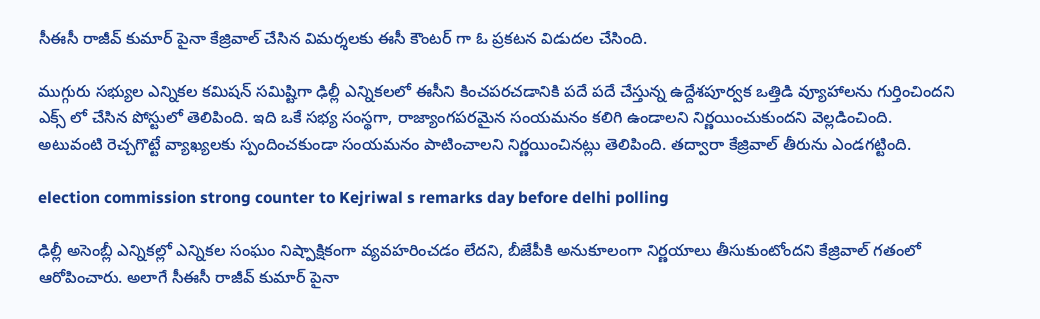సీఈసీ రాజీవ్ కుమార్ పైనా కేజ్రివాల్ చేసిన విమర్శలకు ఈసీ కౌంటర్ గా ఓ ప్రకటన విడుదల చేసింది.

ముగ్గురు సభ్యుల ఎన్నికల కమిషన్ సమిష్టిగా ఢిల్లీ ఎన్నికలలో ఈసీని కించపరచడానికి పదే పదే చేస్తున్న ఉద్దేశపూర్వక ఒత్తిడి వ్యూహాలను గుర్తించిందని ఎక్స్ లో చేసిన పోస్టులో తెలిపింది. ఇది ఒకే సభ్య సంస్థగా, రాజ్యాంగపరమైన సంయమనం కలిగి ఉండాలని నిర్ణయించుకుందని వెల్లడించింది. అటువంటి రెచ్చగొట్టే వ్యాఖ్యలకు స్పందించకుండా సంయమనం పాటించాలని నిర్ణయించినట్లు తెలిపింది. తద్వారా కేజ్రివాల్ తీరును ఎండగట్టింది.

election commission strong counter to Kejriwal s remarks day before delhi polling

ఢిల్లీ అసెంబ్లీ ఎన్నికల్లో ఎన్నికల సంఘం నిష్పాక్షికంగా వ్యవహరించడం లేదని, బీజేపీకి అనుకూలంగా నిర్ణయాలు తీసుకుంటోందని కేజ్రివాల్ గతంలో ఆరోపించారు. అలాగే సీఈసీ రాజీవ్ కుమార్ పైనా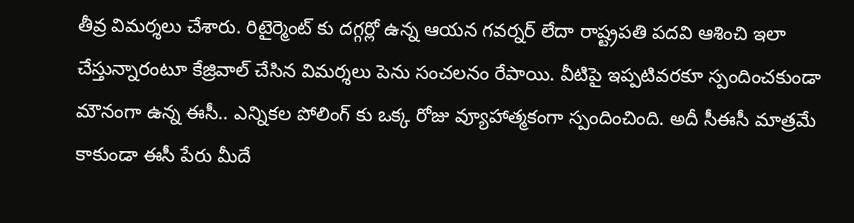తీవ్ర విమర్శలు చేశారు. రిటైర్మెంట్ కు దగ్గర్లో ఉన్న ఆయన గవర్నర్ లేదా రాష్ట్రపతి పదవి ఆశించి ఇలా చేస్తున్నారంటూ కేజ్రివాల్ చేసిన విమర్శలు పెను సంచలనం రేపాయి. వీటిపై ఇప్పటివరకూ స్పందించకుండా మౌనంగా ఉన్న ఈసీ.. ఎన్నికల పోలింగ్ కు ఒక్క రోజు వ్యూహాత్మకంగా స్పందించింది. అదీ సీఈసీ మాత్రమే కాకుండా ఈసీ పేరు మీదే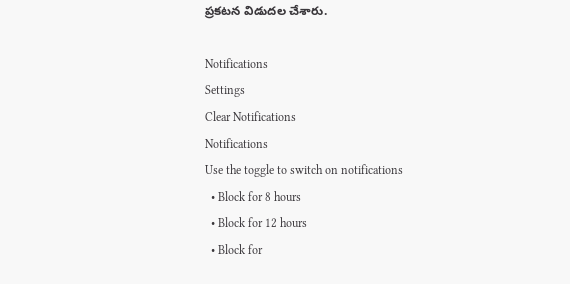ప్రకటన విడుదల చేశారు.

Notifications
Settings
Clear Notifications
Notifications
Use the toggle to switch on notifications
  • Block for 8 hours
  • Block for 12 hours
  • Block for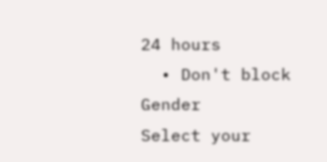24 hours
  • Don't block
Gender
Select your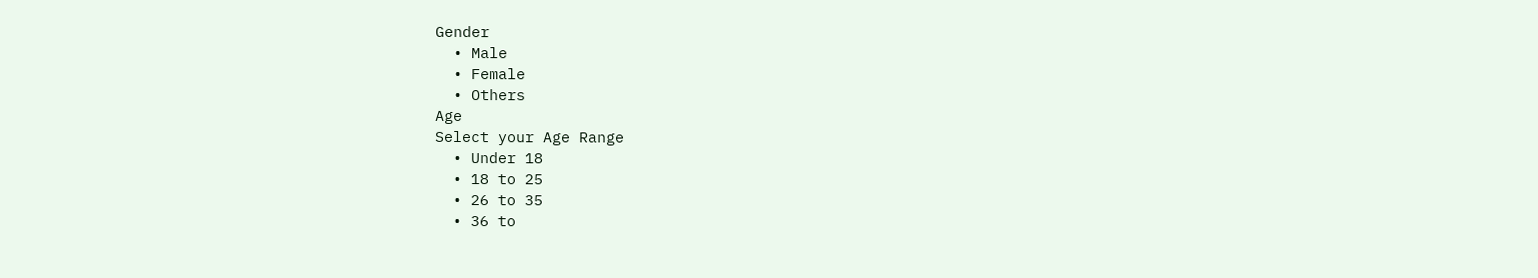Gender
  • Male
  • Female
  • Others
Age
Select your Age Range
  • Under 18
  • 18 to 25
  • 26 to 35
  • 36 to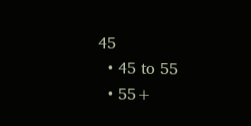45
  • 45 to 55
  • 55+